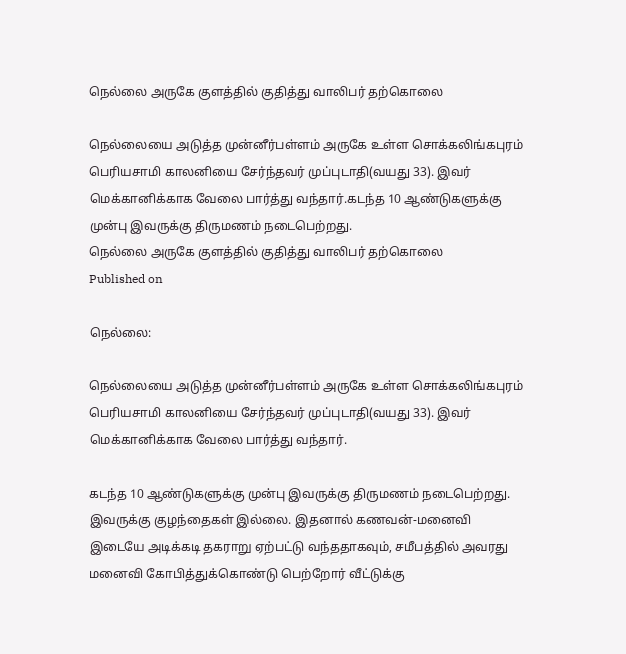நெல்லை அருகே குளத்தில் குதித்து வாலிபர் தற்கொலை

நெல்லையை அடுத்த முன்னீர்பள்ளம் அருகே உள்ள சொக்கலிங்கபுரம் பெரியசாமி காலனியை சேர்ந்தவர் முப்புடாதி(வயது 33). இவர் மெக்கானிக்காக வேலை பார்த்து வந்தார்.கடந்த 10 ஆண்டுகளுக்கு முன்பு இவருக்கு திருமணம் நடைபெற்றது.
நெல்லை அருகே குளத்தில் குதித்து வாலிபர் தற்கொலை
Published on

நெல்லை:

நெல்லையை அடுத்த முன்னீர்பள்ளம் அருகே உள்ள சொக்கலிங்கபுரம் பெரியசாமி காலனியை சேர்ந்தவர் முப்புடாதி(வயது 33). இவர் மெக்கானிக்காக வேலை பார்த்து வந்தார்.

கடந்த 10 ஆண்டுகளுக்கு முன்பு இவருக்கு திருமணம் நடைபெற்றது. இவருக்கு குழந்தைகள் இல்லை. இதனால் கணவன்-மனைவி இடையே அடிக்கடி தகராறு ஏற்பட்டு வந்ததாகவும், சமீபத்தில் அவரது மனைவி கோபித்துக்கொண்டு பெற்றோர் வீட்டுக்கு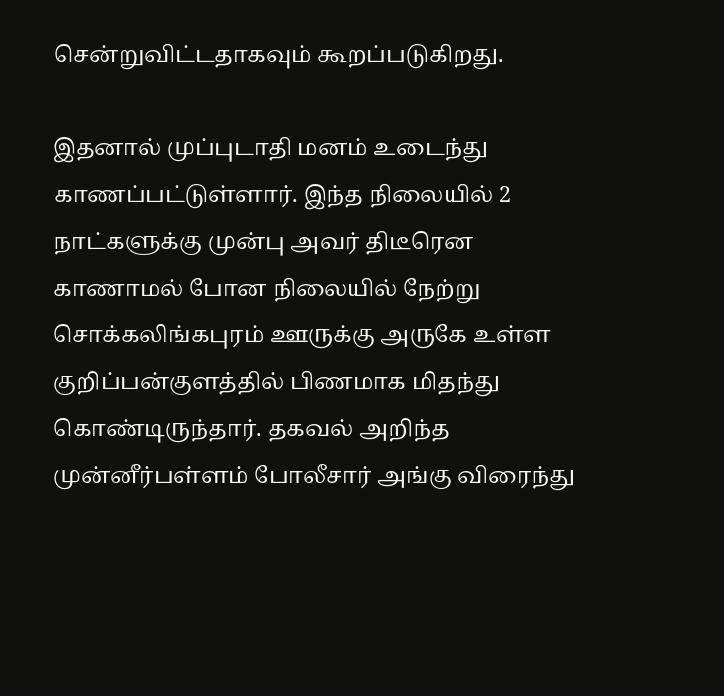சென்றுவிட்டதாகவும் கூறப்படுகிறது.

இதனால் முப்புடாதி மனம் உடைந்து காணப்பட்டுள்ளார். இந்த நிலையில் 2 நாட்களுக்கு முன்பு அவர் திடீரென காணாமல் போன நிலையில் நேற்று சொக்கலிங்கபுரம் ஊருக்கு அருகே உள்ள குறிப்பன்குளத்தில் பிணமாக மிதந்து கொண்டிருந்தார். தகவல் அறிந்த முன்னீர்பள்ளம் போலீசார் அங்கு விரைந்து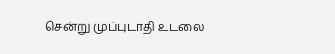சென்று முப்புடாதி உடலை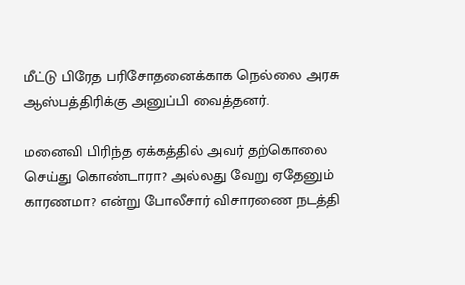மீட்டு பிரேத பரிசோதனைக்காக நெல்லை அரசு ஆஸ்பத்திரிக்கு அனுப்பி வைத்தனர்.

மனைவி பிரிந்த ஏக்கத்தில் அவர் தற்கொலை செய்து கொண்டாரா? அல்லது வேறு ஏதேனும் காரணமா? என்று போலீசார் விசாரணை நடத்தி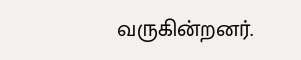வருகின்றனர்.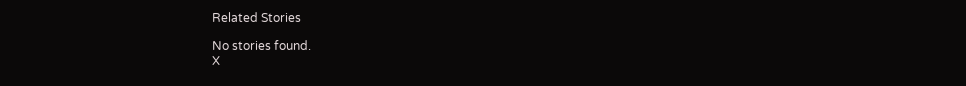Related Stories

No stories found.
X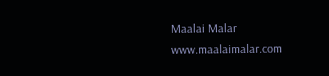Maalai Malar
www.maalaimalar.com